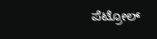ಪೆಟ್ರೋಲ್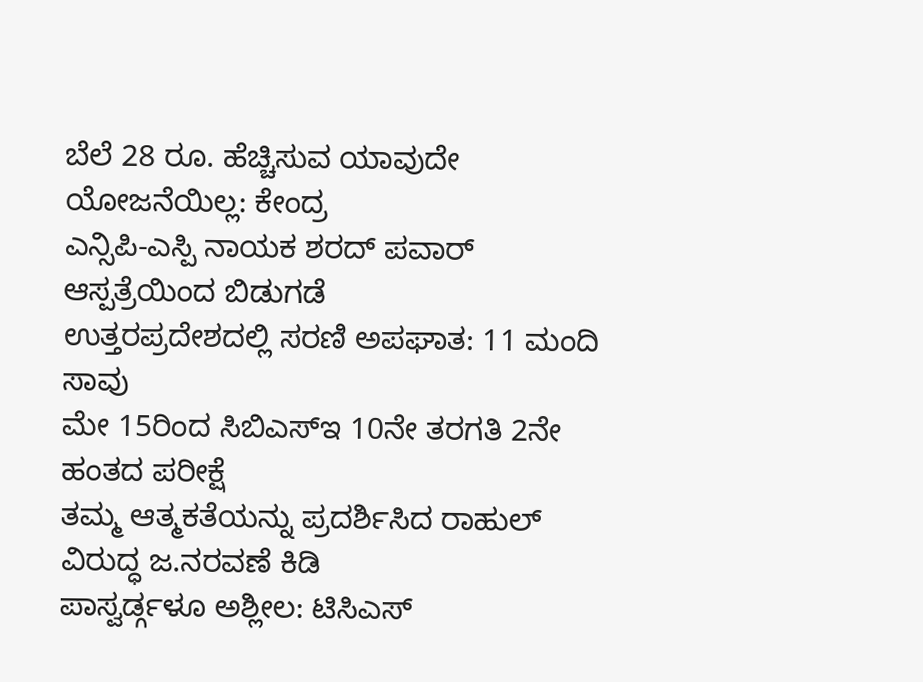ಬೆಲೆ 28 ರೂ. ಹೆಚ್ಚಿಸುವ ಯಾವುದೇ ಯೋಜನೆಯಿಲ್ಲ: ಕೇಂದ್ರ
ಎನ್ಸಿಪಿ-ಎಸ್ಪಿ ನಾಯಕ ಶರದ್ ಪವಾರ್ ಆಸ್ಪತ್ರೆಯಿಂದ ಬಿಡುಗಡೆ
ಉತ್ತರಪ್ರದೇಶದಲ್ಲಿ ಸರಣಿ ಅಪಘಾತ: 11 ಮಂದಿ ಸಾವು
ಮೇ 15ರಿಂದ ಸಿಬಿಎಸ್ಇ 10ನೇ ತರಗತಿ 2ನೇ ಹಂತದ ಪರೀಕ್ಷೆ
ತಮ್ಮ ಆತ್ಮಕತೆಯನ್ನು ಪ್ರದರ್ಶಿಸಿದ ರಾಹುಲ್ ವಿರುದ್ಧ ಜ.ನರವಣೆ ಕಿಡಿ
ಪಾಸ್ವರ್ಡ್ಗಳೂ ಅಶ್ಲೀಲ: ಟಿಸಿಎಸ್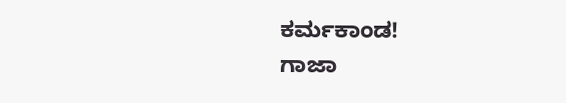ಕರ್ಮಕಾಂಡ!
ಗಾಜಾ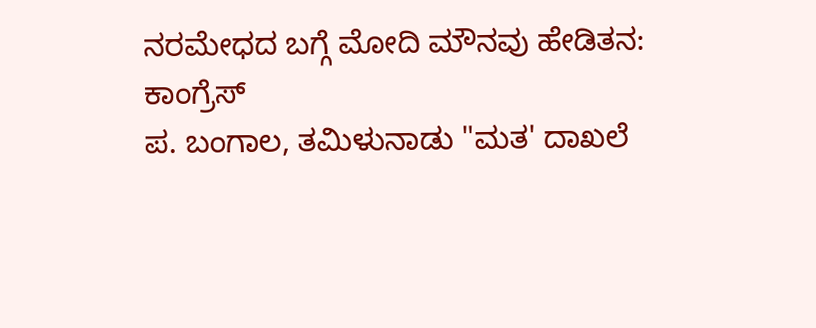ನರಮೇಧದ ಬಗ್ಗೆ ಮೋದಿ ಮೌನವು ಹೇಡಿತನ: ಕಾಂಗ್ರೆಸ್
ಪ. ಬಂಗಾಲ, ತಮಿಳುನಾಡು "ಮತ' ದಾಖಲೆ